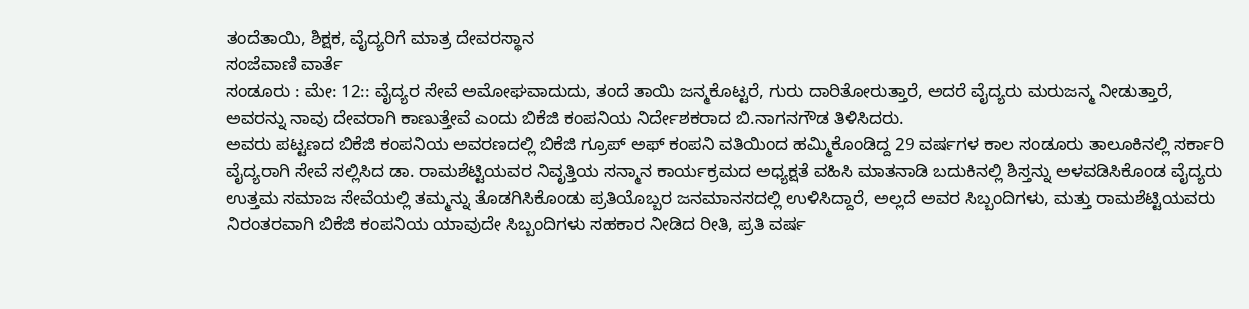ತಂದೆತಾಯಿ, ಶಿಕ್ಷಕ, ವೈದ್ಯರಿಗೆ ಮಾತ್ರ ದೇವರಸ್ಥಾನ
ಸಂಜೆವಾಣಿ ವಾರ್ತೆ
ಸಂಡೂರು : ಮೇ: 12:: ವೈದ್ಯರ ಸೇವೆ ಅಮೋಘವಾದುದು, ತಂದೆ ತಾಯಿ ಜನ್ಮಕೊಟ್ಟರೆ, ಗುರು ದಾರಿತೋರುತ್ತಾರೆ, ಅದರೆ ವೈದ್ಯರು ಮರುಜನ್ಮ ನೀಡುತ್ತಾರೆ, ಅವರನ್ನು ನಾವು ದೇವರಾಗಿ ಕಾಣುತ್ತೇವೆ ಎಂದು ಬಿಕೆಜಿ ಕಂಪನಿಯ ನಿರ್ದೇಶಕರಾದ ಬಿ.ನಾಗನಗೌಡ ತಿಳಿಸಿದರು.
ಅವರು ಪಟ್ಟಣದ ಬಿಕೆಜಿ ಕಂಪನಿಯ ಅವರಣದಲ್ಲಿ ಬಿಕೆಜಿ ಗ್ರೂಪ್ ಅಫ್ ಕಂಪನಿ ವತಿಯಿಂದ ಹಮ್ಮಿಕೊಂಡಿದ್ದ 29 ವರ್ಷಗಳ ಕಾಲ ಸಂಡೂರು ತಾಲೂಕಿನಲ್ಲಿ ಸರ್ಕಾರಿ ವೈದ್ಯರಾಗಿ ಸೇವೆ ಸಲ್ಲಿಸಿದ ಡಾ. ರಾಮಶೆಟ್ಟಿಯವರ ನಿವೃತ್ತಿಯ ಸನ್ಮಾನ ಕಾರ್ಯಕ್ರಮದ ಅಧ್ಯಕ್ಷತೆ ವಹಿಸಿ ಮಾತನಾಡಿ ಬದುಕಿನಲ್ಲಿ ಶಿಸ್ತನ್ನು ಅಳವಡಿಸಿಕೊಂಡ ವೈದ್ಯರು ಉತ್ತಮ ಸಮಾಜ ಸೇವೆಯಲ್ಲಿ ತಮ್ಮನ್ನು ತೊಡಗಿಸಿಕೊಂಡು ಪ್ರತಿಯೊಬ್ಬರ ಜನಮಾನಸದಲ್ಲಿ ಉಳಿಸಿದ್ದಾರೆ, ಅಲ್ಲದೆ ಅವರ ಸಿಬ್ಬಂದಿಗಳು, ಮತ್ತು ರಾಮಶೆಟ್ಟಿಯವರು ನಿರಂತರವಾಗಿ ಬಿಕೆಜಿ ಕಂಪನಿಯ ಯಾವುದೇ ಸಿಬ್ಬಂದಿಗಳು ಸಹಕಾರ ನೀಡಿದ ರೀತಿ, ಪ್ರತಿ ವರ್ಷ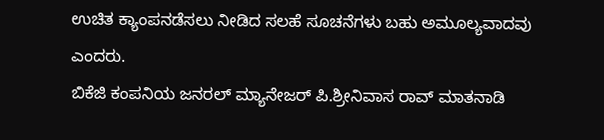ಉಚಿತ ಕ್ಯಾಂಪನಡೆಸಲು ನೀಡಿದ ಸಲಹೆ ಸೂಚನೆಗಳು ಬಹು ಅಮೂಲ್ಯವಾದವು ಎಂದರು.
ಬಿಕೆಜಿ ಕಂಪನಿಯ ಜನರಲ್ ಮ್ಯಾನೇಜರ್ ಪಿ.ಶ್ರೀನಿವಾಸ ರಾವ್ ಮಾತನಾಡಿ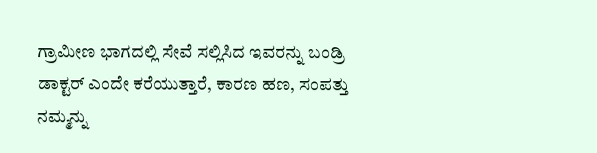ಗ್ರಾಮೀಣ ಭಾಗದಲ್ಲಿ ಸೇವೆ ಸಲ್ಲಿಸಿದ ಇವರನ್ನು ಬಂಡ್ರಿ ಡಾಕ್ಟರ್ ಎಂದೇ ಕರೆಯುತ್ತಾರೆ, ಕಾರಣ ಹಣ, ಸಂಪತ್ತು ನಮ್ಮನ್ನು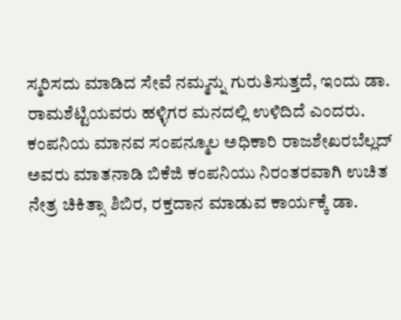ಸ್ಮರಿಸದು ಮಾಡಿದ ಸೇವೆ ನಮ್ಮನ್ನು ಗುರುತಿಸುತ್ತದೆ, ಇಂದು ಡಾ. ರಾಮಶೆಟ್ಟಿಯವರು ಹಳ್ಳಿಗರ ಮನದಲ್ಲಿ ಉಳಿದಿದೆ ಎಂದರು.
ಕಂಪನಿಯ ಮಾನವ ಸಂಪನ್ಮೂಲ ಅಧಿಕಾರಿ ರಾಜಶೇಖರಬೆಲ್ಲದ್ ಅವರು ಮಾತನಾಡಿ ಬಿಕೆಜಿ ಕಂಪನಿಯು ನಿರಂತರವಾಗಿ ಉಚಿತ ನೇತ್ರ ಚಿಕಿತ್ಸಾ ಶಿಬಿರ, ರಕ್ತದಾನ ಮಾಡುವ ಕಾರ್ಯಕ್ಕೆ ಡಾ.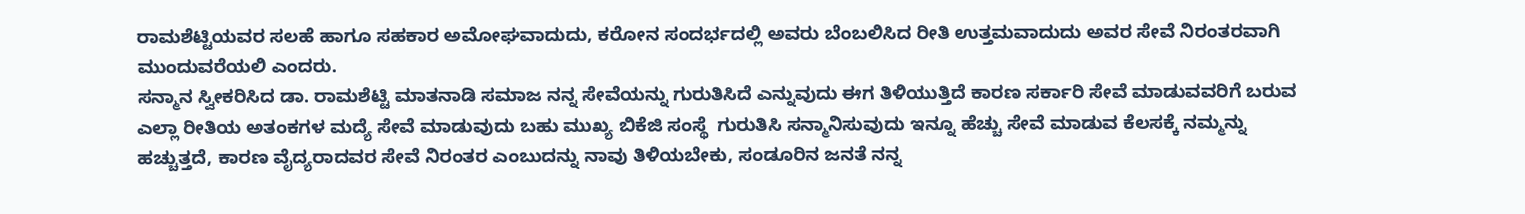ರಾಮಶೆಟ್ಟಿಯವರ ಸಲಹೆ ಹಾಗೂ ಸಹಕಾರ ಅಮೋಘವಾದುದು, ಕರೋನ ಸಂದರ್ಭದಲ್ಲಿ ಅವರು ಬೆಂಬಲಿಸಿದ ರೀತಿ ಉತ್ತಮವಾದುದು ಅವರ ಸೇವೆ ನಿರಂತರವಾಗಿ ಮುಂದುವರೆಯಲಿ ಎಂದರು.
ಸನ್ಮಾನ ಸ್ವೀಕರಿಸಿದ ಡಾ. ರಾಮಶೆಟ್ಟಿ ಮಾತನಾಡಿ ಸಮಾಜ ನನ್ನ ಸೇವೆಯನ್ನು ಗುರುತಿಸಿದೆ ಎನ್ನುವುದು ಈಗ ತಿಳಿಯುತ್ತಿದೆ ಕಾರಣ ಸರ್ಕಾರಿ ಸೇವೆ ಮಾಡುವವರಿಗೆ ಬರುವ ಎಲ್ಲಾ ರೀತಿಯ ಅತಂಕಗಳ ಮದ್ಯೆ ಸೇವೆ ಮಾಡುವುದು ಬಹು ಮುಖ್ಯ ಬಿಕೆಜಿ ಸಂಸ್ಥೆ  ಗುರುತಿಸಿ ಸನ್ಮಾನಿಸುವುದು ಇನ್ನೂ ಹೆಚ್ಚು ಸೇವೆ ಮಾಡುವ ಕೆಲಸಕ್ಕೆ ನಮ್ಮನ್ನು ಹಚ್ಚುತ್ತದೆ, ಕಾರಣ ವೈದ್ಯರಾದವರ ಸೇವೆ ನಿರಂತರ ಎಂಬುದನ್ನು ನಾವು ತಿಳಿಯಬೇಕು, ಸಂಡೂರಿನ ಜನತೆ ನನ್ನ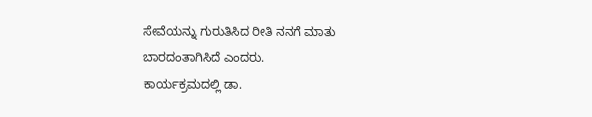ಸೇವೆಯನ್ನು ಗುರುತಿಸಿದ ರೀತಿ ನನಗೆ ಮಾತು ಬಾರದಂತಾಗಿಸಿದೆ ಎಂದರು.
ಕಾರ್ಯಕ್ರಮದಲ್ಲಿ ಡಾ.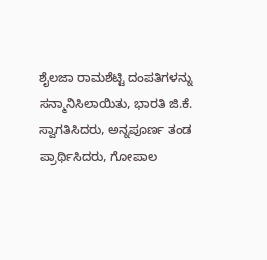ಶೈಲಜಾ ರಾಮಶೆಟ್ಟಿ ದಂಪತಿಗಳನ್ನು ಸನ್ಮಾನಿಸಿಲಾಯಿತು, ಭಾರತಿ ಜಿ.ಕೆ. ಸ್ವಾಗತಿಸಿದರು, ಅನ್ನಪೂರ್ಣ ತಂಡ ಪ್ರಾರ್ಥಿಸಿದರು, ಗೋಪಾಲ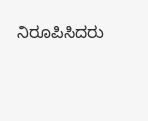ನಿರೂಪಿಸಿದರು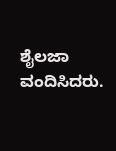ಶೈಲಜಾ ವಂದಿಸಿದರು.